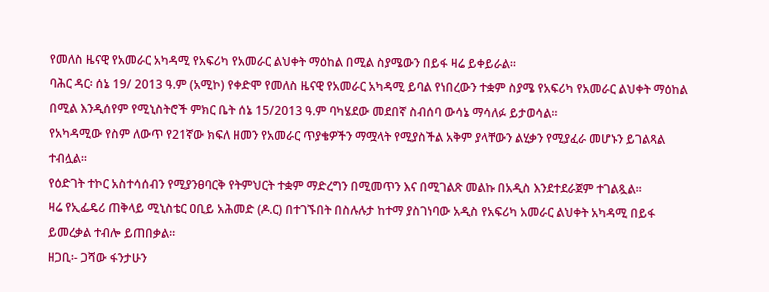የመለስ ዜናዊ የአመራር አካዳሚ የአፍሪካ የአመራር ልህቀት ማዕከል በሚል ስያሜውን በይፋ ዛሬ ይቀይራል።
ባሕር ዳር፡ ሰኔ 19/ 2013 ዓ.ም (አሚኮ) የቀድሞ የመለስ ዜናዊ የአመራር አካዳሚ ይባል የነበረውን ተቋም ስያሜ የአፍሪካ የአመራር ልህቀት ማዕከል በሚል እንዲሰየም የሚኒስትሮች ምክር ቤት ሰኔ 15/2013 ዓ.ም ባካሄደው መደበኛ ስብሰባ ውሳኔ ማሳለፉ ይታወሳል፡፡
የአካዳሚው የስም ለውጥ የ21ኛው ክፍለ ዘመን የአመራር ጥያቄዎችን ማሟላት የሚያስችል አቅም ያላቸውን ልሂቃን የሚያፈራ መሆኑን ይገልጻል ተብሏል፡፡
የዕድገት ተኮር አስተሳሰብን የሚያንፀባርቅ የትምህርት ተቋም ማድረግን በሚመጥን እና በሚገልጽ መልኩ በአዲስ እንደተደራጀም ተገልጿል፡፡
ዛሬ የኢፌዴሪ ጠቅላይ ሚኒስቴር ዐቢይ አሕመድ (ዶ.ር) በተገኙበት በስሉሉታ ከተማ ያስገነባው አዲስ የአፍሪካ አመራር ልህቀት አካዳሚ በይፋ ይመረቃል ተብሎ ይጠበቃል።
ዘጋቢ፡- ጋሻው ፋንታሁን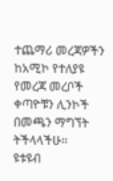ተጨማሪ መረጃዎችን ከአሚኮ የተለያዩ የመረጃ መረቦች ቀጣዮቹን ሊንኮች በመጫን ማግኘት ትችላላችሁ፡፡
ዩቱዩብ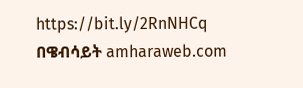https://bit.ly/2RnNHCq
በዌብሳይት amharaweb.com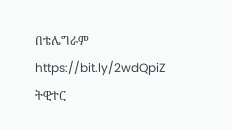በቴሌግራም https://bit.ly/2wdQpiZ
ትዊተር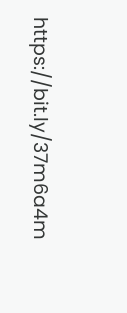https://bit.ly/37m6a4m